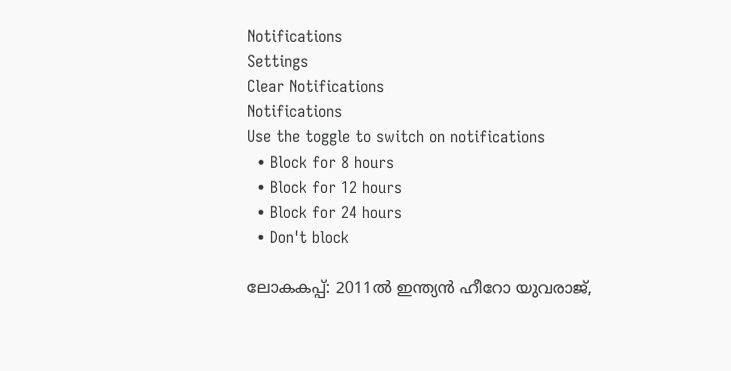Notifications
Settings
Clear Notifications
Notifications
Use the toggle to switch on notifications
  • Block for 8 hours
  • Block for 12 hours
  • Block for 24 hours
  • Don't block

ലോകകപ്പ്: 2011ല്‍ ഇന്ത്യന്‍ ഹീറോ യുവരാജ്,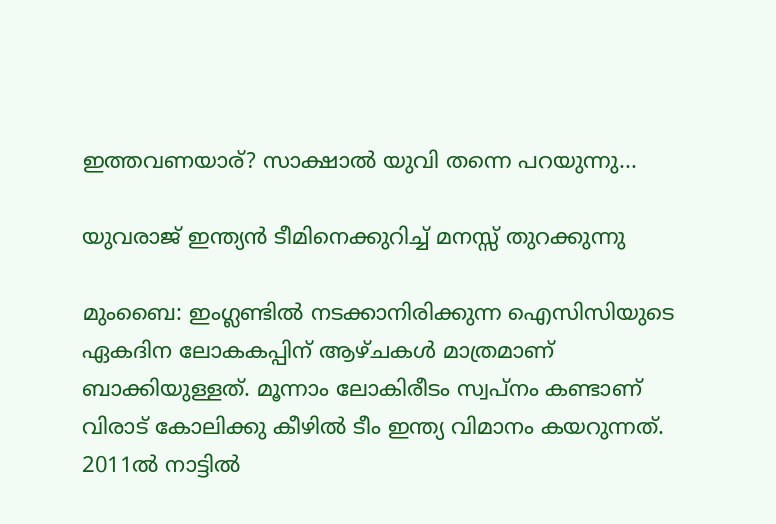ഇത്തവണയാര്? സാക്ഷാല്‍ യുവി തന്നെ പറയുന്നു...

യുവരാജ് ഇന്ത്യൻ ടീമിനെക്കുറിച്ച് മനസ്സ് തുറക്കുന്നു

മുംബൈ: ഇംഗ്ലണ്ടില്‍ നടക്കാനിരിക്കുന്ന ഐസിസിയുടെ ഏകദിന ലോകകപ്പിന് ആഴ്ചകള്‍ മാത്രമാണ് ബാക്കിയുള്ളത്. മൂന്നാം ലോകിരീടം സ്വപ്‌നം കണ്ടാണ് വിരാട് കോലിക്കു കീഴില്‍ ടീം ഇന്ത്യ വിമാനം കയറുന്നത്. 2011ല്‍ നാട്ടില്‍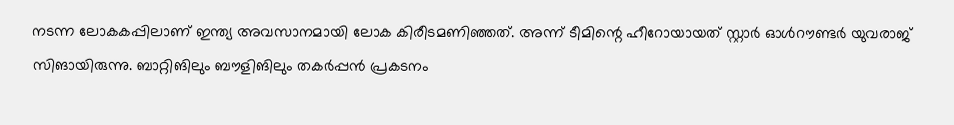നടന്ന ലോകകപ്പിലാണ് ഇന്ത്യ അവസാനമായി ലോക കിരീടമണിഞ്ഞത്. അന്ന് ടീമിന്റെ ഹീറോയായത് സ്റ്റാര്‍ ഓള്‍റൗണ്ടര്‍ യുവരാജ് സിങായിരുന്നു. ബാറ്റിങിലും ബൗളിങിലും തകര്‍പ്പന്‍ പ്രകടനം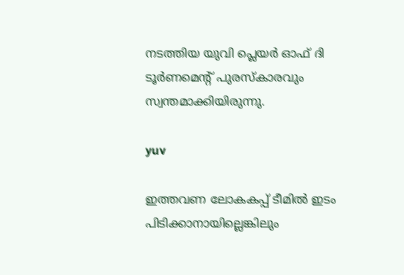നടത്തിയ യുവി പ്ലെയര്‍ ഓഫ് ദി ടൂര്‍ണമെന്റ് പുരസ്‌കാരവും സ്വന്തമാക്കിയിരുന്നു.

yuv

ഇത്തവണ ലോകകപ്പ് ടീമില്‍ ഇടം പിടിക്കാനായില്ലെങ്കിലും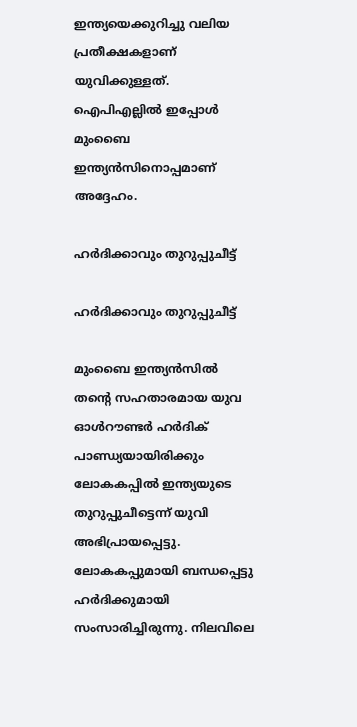ഇന്ത്യയെക്കുറിച്ചു വലിയ പ്രതീക്ഷകളാണ് യുവിക്കുള്ളത്. ഐപിഎല്ലില്‍ ഇപ്പോള്‍ മുംബൈ ഇന്ത്യന്‍സിനൊപ്പമാണ് അദ്ദേഹം.

ഹര്‍ദിക്കാവും തുറുപ്പുചീട്ട്

ഹര്‍ദിക്കാവും തുറുപ്പുചീട്ട്

മുംബൈ ഇന്ത്യന്‍സില്‍ തന്റെ സഹതാരമായ യുവ ഓള്‍റൗണ്ടര്‍ ഹര്‍ദിക് പാണ്ഡ്യയായിരിക്കും ലോകകപ്പില്‍ ഇന്ത്യയുടെ തുറുപ്പുചീട്ടെന്ന് യുവി അഭിപ്രായപ്പെട്ടു.
ലോകകപ്പുമായി ബന്ധപ്പെട്ടു ഹര്‍ദിക്കുമായി സംസാരിച്ചിരുന്നു. നിലവിലെ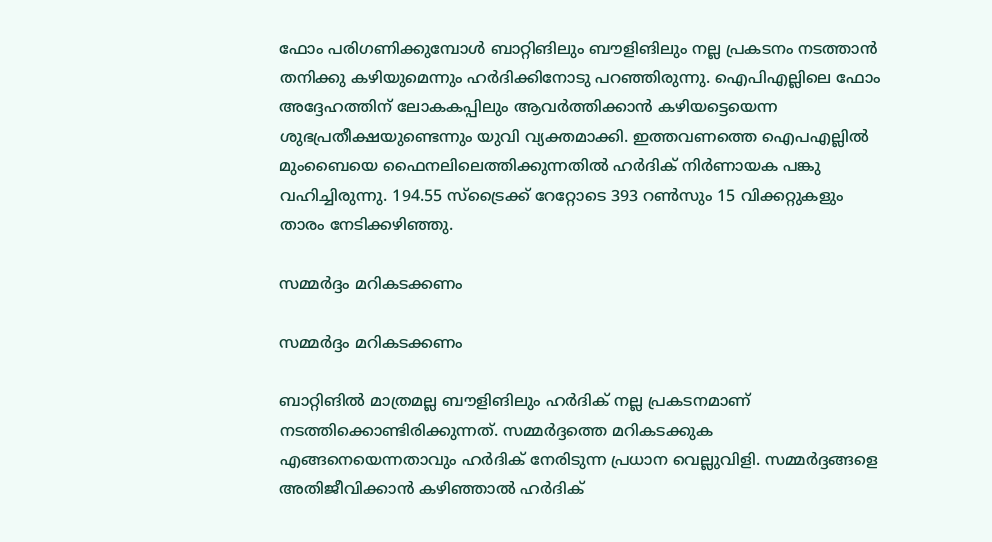ഫോം പരിഗണിക്കുമ്പോള്‍ ബാറ്റിങിലും ബൗളിങിലും നല്ല പ്രകടനം നടത്താന്‍ തനിക്കു കഴിയുമെന്നും ഹര്‍ദിക്കിനോടു പറഞ്ഞിരുന്നു. ഐപിഎല്ലിലെ ഫോം അദ്ദേഹത്തിന് ലോകകപ്പിലും ആവര്‍ത്തിക്കാന്‍ കഴിയട്ടെയെന്ന ശുഭപ്രതീക്ഷയുണ്ടെന്നും യുവി വ്യക്തമാക്കി. ഇത്തവണത്തെ ഐപഎല്ലില്‍ മുംബൈയെ ഫൈനലിലെത്തിക്കുന്നതില്‍ ഹര്‍ദിക് നിര്‍ണായക പങ്കു വഹിച്ചിരുന്നു. 194.55 സ്‌ട്രൈക്ക് റേറ്റോടെ 393 റണ്‍സും 15 വിക്കറ്റുകളും താരം നേടിക്കഴിഞ്ഞു.

സമ്മര്‍ദ്ദം മറികടക്കണം

സമ്മര്‍ദ്ദം മറികടക്കണം

ബാറ്റിങില്‍ മാത്രമല്ല ബൗളിങിലും ഹര്‍ദിക് നല്ല പ്രകടനമാണ് നടത്തിക്കൊണ്ടിരിക്കുന്നത്. സമ്മര്‍ദ്ദത്തെ മറികടക്കുക എങ്ങനെയെന്നതാവും ഹര്‍ദിക് നേരിടുന്ന പ്രധാന വെല്ലുവിളി. സമ്മര്‍ദ്ദങ്ങളെ അതിജീവിക്കാന്‍ കഴിഞ്ഞാല്‍ ഹര്‍ദിക്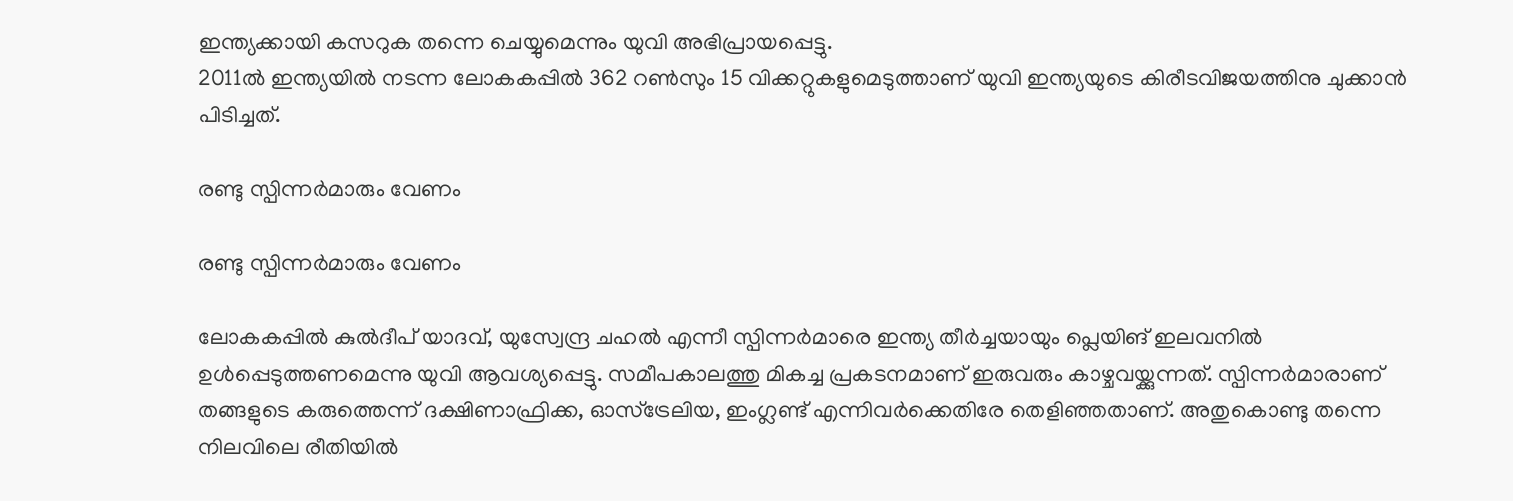ഇന്ത്യക്കായി കസറുക തന്നെ ചെയ്യുമെന്നും യുവി അഭിപ്രായപ്പെട്ടു.
2011ല്‍ ഇന്ത്യയില്‍ നടന്ന ലോകകപ്പില്‍ 362 റണ്‍സും 15 വിക്കറ്റുകളുമെടുത്താണ് യുവി ഇന്ത്യയുടെ കിരീടവിജയത്തിനു ചുക്കാന്‍ പിടിച്ചത്.

രണ്ടു സ്പിന്നര്‍മാരും വേണം

രണ്ടു സ്പിന്നര്‍മാരും വേണം

ലോകകപ്പില്‍ കുല്‍ദീപ് യാദവ്, യുസ്വേന്ദ്ര ചഹല്‍ എന്നീ സ്പിന്നര്‍മാരെ ഇന്ത്യ തീര്‍ച്ചയായും പ്ലെയിങ് ഇലവനില്‍ ഉള്‍പ്പെടുത്തണമെന്നു യുവി ആവശ്യപ്പെട്ടു. സമീപകാലത്തു മികച്ച പ്രകടനമാണ് ഇരുവരും കാഴ്ചവയ്ക്കുന്നത്. സ്പിന്നര്‍മാരാണ് തങ്ങളുടെ കരുത്തെന്ന് ദക്ഷിണാഫ്രിക്ക, ഓസ്‌ട്രേലിയ, ഇംഗ്ലണ്ട് എന്നിവര്‍ക്കെതിരേ തെളിഞ്ഞതാണ്. അതുകൊണ്ടു തന്നെ നിലവിലെ രീതിയില്‍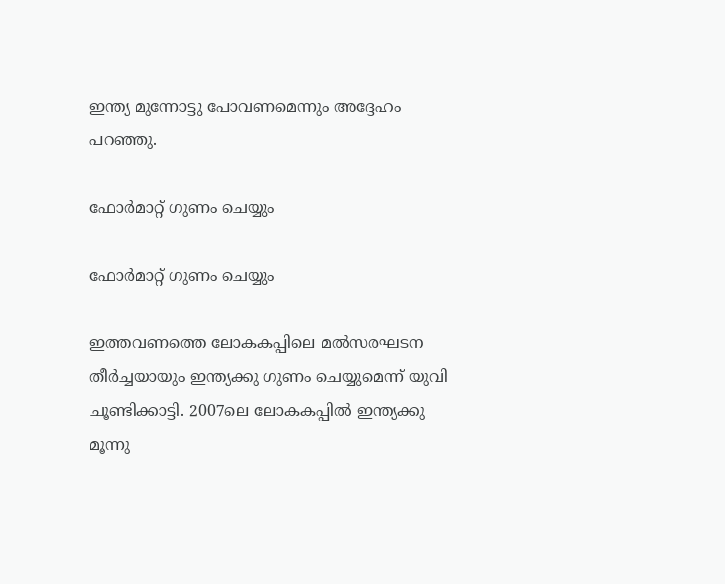ഇന്ത്യ മുന്നോട്ടു പോവണമെന്നും അദ്ദേഹം പറഞ്ഞു.

ഫോര്‍മാറ്റ് ഗുണം ചെയ്യും

ഫോര്‍മാറ്റ് ഗുണം ചെയ്യും

ഇത്തവണത്തെ ലോകകപ്പിലെ മല്‍സരഘടന തീര്‍ച്ചയായും ഇന്ത്യക്കു ഗുണം ചെയ്യുമെന്ന് യുവി ചൂണ്ടിക്കാട്ടി. 2007ലെ ലോകകപ്പില്‍ ഇന്ത്യക്കു മൂന്നു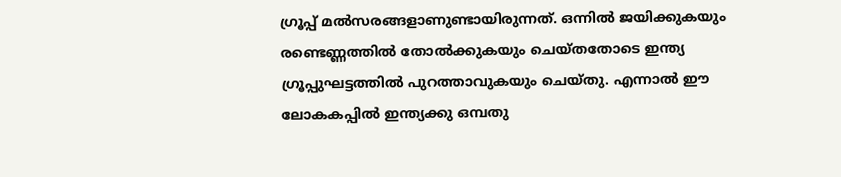ഗ്രൂപ്പ് മല്‍സരങ്ങളാണുണ്ടായിരുന്നത്. ഒന്നില്‍ ജയിക്കുകയും രണ്ടെണ്ണത്തില്‍ തോല്‍ക്കുകയും ചെയ്തതോടെ ഇന്ത്യ ഗ്രൂപ്പുഘട്ടത്തില്‍ പുറത്താവുകയും ചെയ്തു. എന്നാല്‍ ഈ ലോകകപ്പില്‍ ഇന്ത്യക്കു ഒമ്പതു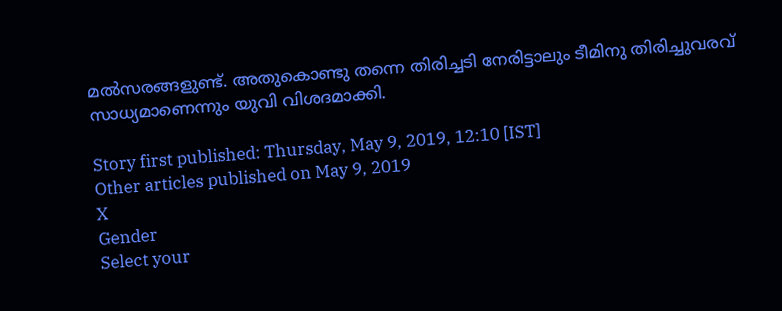മല്‍സരങ്ങളുണ്ട്. അതുകൊണ്ടു തന്നെ തിരിച്ചടി നേരിട്ടാലും ടീമിനു തിരിച്ചുവരവ് സാധ്യമാണെന്നും യുവി വിശദമാക്കി.

Story first published: Thursday, May 9, 2019, 12:10 [IST]
Other articles published on May 9, 2019
X
Gender
Select your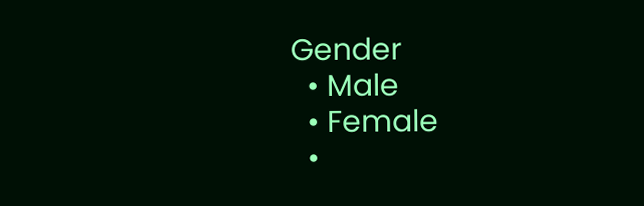Gender
  • Male
  • Female
  •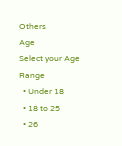Others
Age
Select your Age Range
  • Under 18
  • 18 to 25
  • 26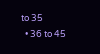to 35
  • 36 to 45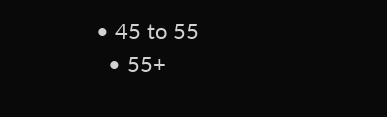• 45 to 55
  • 55+